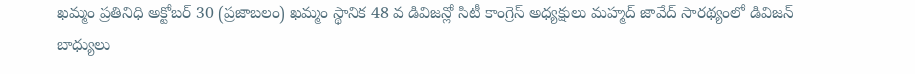ఖమ్మం ప్రతినిధి అక్టోబర్ 30 (ప్రజాబలం) ఖమ్మం స్థానిక 48 వ డివిజన్లో సిటీ కాంగ్రెస్ అధ్యక్షులు మహ్మద్ జావేద్ సారథ్యంలో డివిజన్ బాధ్యులు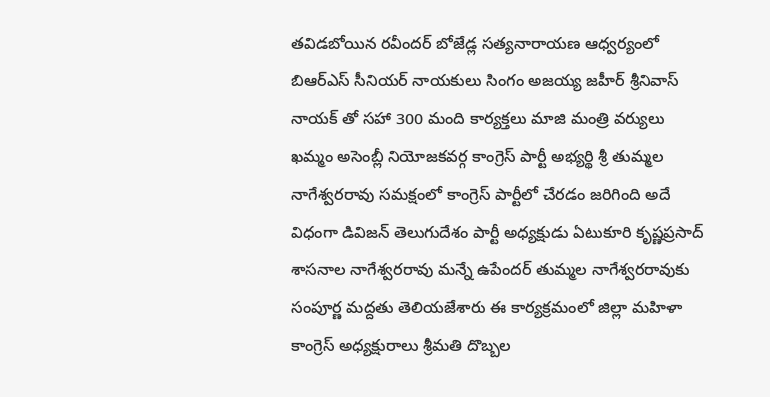తవిడబోయిన రవీందర్ బోజేడ్ల సత్యనారాయణ ఆధ్వర్యంలో బిఆర్ఎస్ సీనియర్ నాయకులు సింగం అజయ్య జహీర్ శ్రీనివాస్ నాయక్ తో సహా 300 మంది కార్యక్తలు మాజి మంత్రి వర్యులు ఖమ్మం అసెంబ్లీ నియోజకవర్గ కాంగ్రెస్ పార్టీ అభ్యర్థి శ్రీ తుమ్మల నాగేశ్వరరావు సమక్షంలో కాంగ్రెస్ పార్టీలో చేరడం జరిగింది అదే విధంగా డివిజన్ తెలుగుదేశం పార్టీ అధ్యక్షుడు ఏటుకూరి కృష్ణప్రసాద్ శాసనాల నాగేశ్వరరావు మన్నే ఉపేందర్ తుమ్మల నాగేశ్వరరావుకు సంపూర్ణ మద్దతు తెలియజేశారు ఈ కార్యక్రమంలో జిల్లా మహిళా కాంగ్రెస్ అధ్యక్షురాలు శ్రీమతి దొబ్బల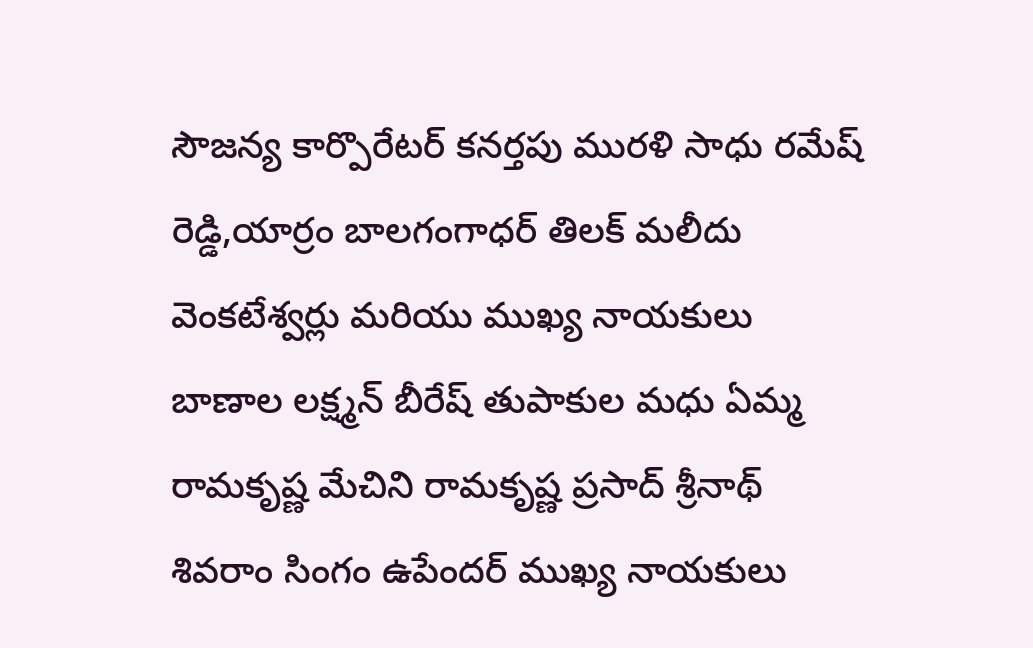సౌజన్య కార్పొరేటర్ కనర్తపు మురళి సాధు రమేష్ రెడ్డి,యార్రం బాలగంగాధర్ తిలక్ మలీదు వెంకటేశ్వర్లు మరియు ముఖ్య నాయకులు బాణాల లక్ష్మన్ బీరేష్ తుపాకుల మధు ఏమ్మ రామకృష్ణ మేచిని రామకృష్ణ ప్రసాద్ శ్రీనాథ్ శివరాం సింగం ఉపేందర్ ముఖ్య నాయకులు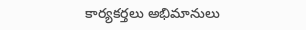కార్యకర్తలు అభిమానులు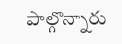పాల్గొన్నారు